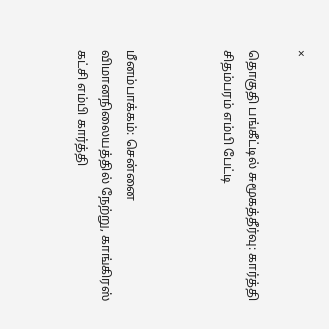×

தொகுதி பங்கீட்டில் சுமூகத்தீர்வு: கார்த்தி சிதம்பரம் எம்பி பேட்டி



மீனம்பாக்கம்: சென்னை விமானநிலையத்தில் நேற்று, காங்கிரஸ் கட்சி எம்பி கார்த்தி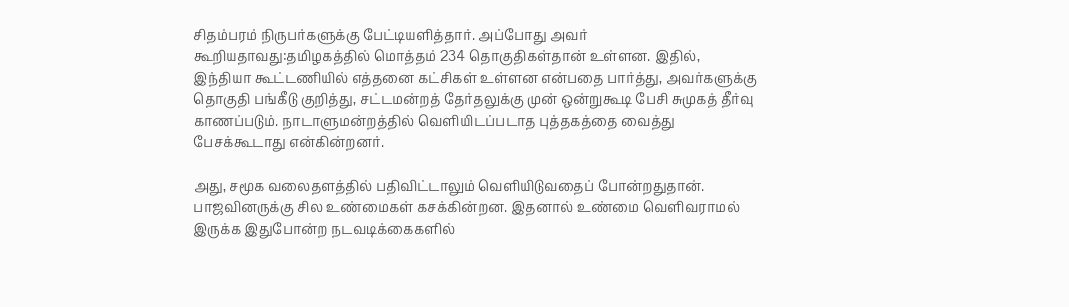சிதம்பரம் நிருபர்களுக்கு பேட்டியளித்தார். அப்போது அவர் கூறியதாவது:தமிழகத்தில் மொத்தம் 234 தொகுதிகள்தான் உள்ளன. இதில், இந்தியா கூட்டணியில் எத்தனை கட்சிகள் உள்ளன என்பதை பார்த்து, அவர்களுக்கு தொகுதி பங்கீடு குறித்து, சட்டமன்றத் தேர்தலுக்கு முன் ஒன்றுகூடி பேசி சுமுகத் தீர்வு காணப்படும். நாடாளுமன்றத்தில் வெளியிடப்படாத புத்தகத்தை வைத்து பேசக்கூடாது என்கின்றனர்.

அது, சமூக வலைதளத்தில் பதிவிட்டாலும் வெளியிடுவதைப் போன்றதுதான். பாஜவினருக்கு சில உண்மைகள் கசக்கின்றன. இதனால் உண்மை வெளிவராமல் இருக்க இதுபோன்ற நடவடிக்கைகளில்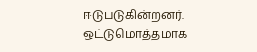ஈடுபடுகின்றனர். ஒட்டுமொத்தமாக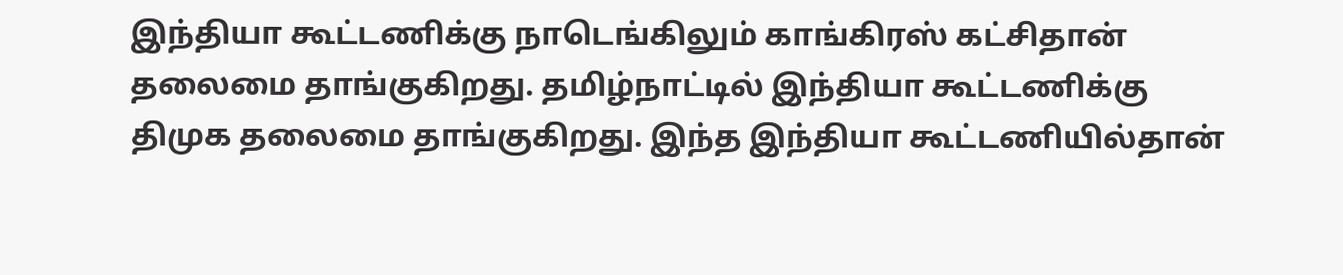இந்தியா கூட்டணிக்கு நாடெங்கிலும் காங்கிரஸ் கட்சிதான் தலைமை தாங்குகிறது. தமிழ்நாட்டில் இந்தியா கூட்டணிக்கு திமுக தலைமை தாங்குகிறது. இந்த இந்தியா கூட்டணியில்தான்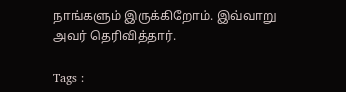நாங்களும் இருக்கிறோம். இவ்வாறு அவர் தெரிவித்தார்.

Tags :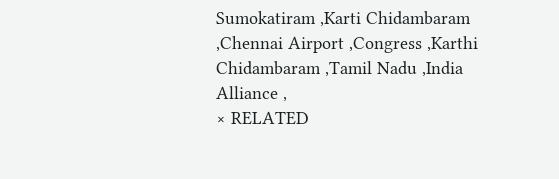Sumokatiram ,Karti Chidambaram ,Chennai Airport ,Congress ,Karthi Chidambaram ,Tamil Nadu ,India Alliance ,
× RELATED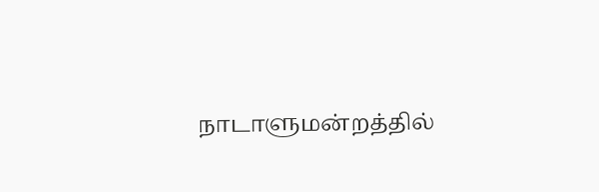நாடாளுமன்றத்தில்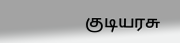குடியரசு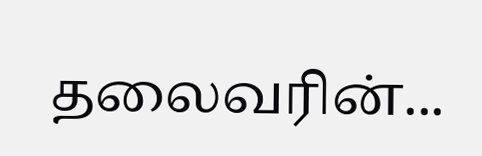தலைவரின்...